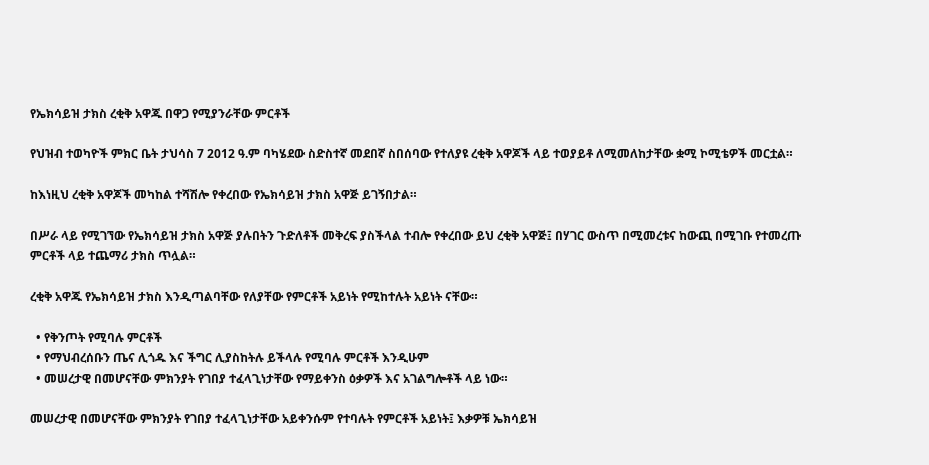የኤክሳይዝ ታክስ ረቂቅ አዋጁ በዋጋ የሚያንራቸው ምርቶች

የህዝብ ተወካዮች ምክር ቤት ታህሳስ 7 2012 ዓ.ም ባካሄደው ስድስተኛ መደበኛ ስበሰባው የተለያዩ ረቂቅ አዋጆች ላይ ተወያይቶ ለሚመለከታቸው ቋሚ ኮሚቴዎች መርቷል።

ከእነዚህ ረቂቅ አዋጆች መካከል ተሻሽሎ የቀረበው የኤክሳይዝ ታክስ አዋጅ ይገኝበታል።

በሥራ ላይ የሚገኘው የኤክሳይዝ ታክስ አዋጅ ያሉበትን ጉድለቶች መቅረፍ ያስችላል ተብሎ የቀረበው ይህ ረቂቅ አዋጅ፤ በሃገር ውስጥ በሚመረቱና ከውጪ በሚገቡ የተመረጡ ምርቶች ላይ ተጨማሪ ታክስ ጥሏል።

ረቂቅ አዋጁ የኤክሳይዝ ታክስ እንዲጣልባቸው የለያቸው የምርቶች አይነት የሚከተሉት አይነት ናቸው።

  • የቅንጦት የሚባሉ ምርቶች
  • የማህብረሰቡን ጤና ሊጎዱ እና ችግር ሊያስከትሉ ይችላሉ የሚባሉ ምርቶች እንዲሁም
  • መሠረታዊ በመሆናቸው ምክንያት የገበያ ተፈላጊነታቸው የማይቀንስ ዕቃዎች እና አገልግሎቶች ላይ ነው።

መሠረታዊ በመሆናቸው ምክንያት የገበያ ተፈላጊነታቸው አይቀንሱም የተባሉት የምርቶች አይነት፤ እቃዎቹ ኤክሳይዝ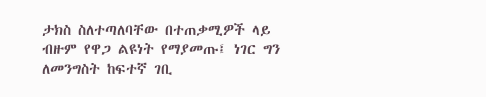ታክስ ስለተጣለባቸው በተጠቃሚዎች ላይ ብዙም የዋጋ ልዩነት የማያመጡ፤ ነገር ግን ለመንግስት ከፍተኛ ገቢ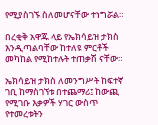የሚያስገኙ ስለመሆናቸው ተነግሯል።

በረቂቅ አዋጁ ላይ የኤክሳይዝ ታክስ እንዲጣልባቸው ከተለዩ ምርቶች መካከል የሚከተሉት ተጠቃሽ ናቸው።

ኤክሳይዝ ታክስ ለመንግሥት ከፍተኛ ገቢ ከማስገኘቱ በተጨማሪ፤ ከውጪ የሚገቡ እቃዎች ሃገር ውስጥ የተመረቱትን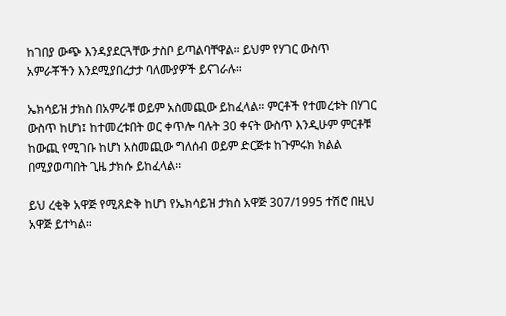ከገበያ ውጭ እንዳያደርጓቸው ታስቦ ይጣልባቸዋል። ይህም የሃገር ውስጥ አምራቾችን እንደሚያበረታታ ባለሙያዎች ይናገራሉ።

ኤክሳይዝ ታክስ በአምራቹ ወይም አስመጪው ይከፈላል። ምርቶች የተመረቱት በሃገር ውስጥ ከሆነ፤ ከተመረቱበት ወር ቀጥሎ ባሉት 30 ቀናት ውስጥ እንዲሁም ምርቶቹ ከውጪ የሚገቡ ከሆነ አስመጪው ግለሰብ ወይም ድርጅቱ ከጉምሩክ ክልል በሚያወጣበት ጊዜ ታክሱ ይከፈላል፡፡

ይህ ረቂቅ አዋጅ የሚጸድቅ ከሆነ የኤክሳይዝ ታክስ አዋጅ 307/1995 ተሽሮ በዚህ አዋጅ ይተካል።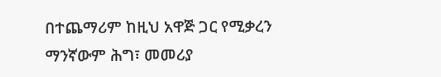በተጨማሪም ከዚህ አዋጅ ጋር የሚቃረን ማንኛውም ሕግ፣ መመሪያ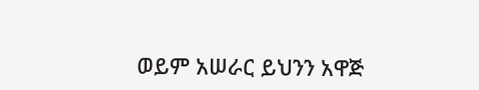ወይም አሠራር ይህንን አዋጅ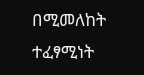በሚመለከት ተፈፃሚነት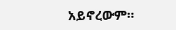አይኖረውም።